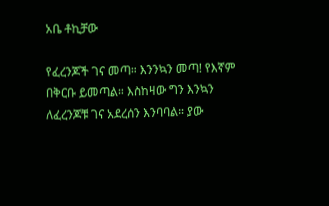አቤ ቶኪቻው

የፈረንጆች ገና መጣ። እንንኳን መጣ! የእኛም በቅርቡ ይመጣል። እስከዛው ግን እንኳን ለፈረንጆቹ ገና አደረሰን እንባባል። ያው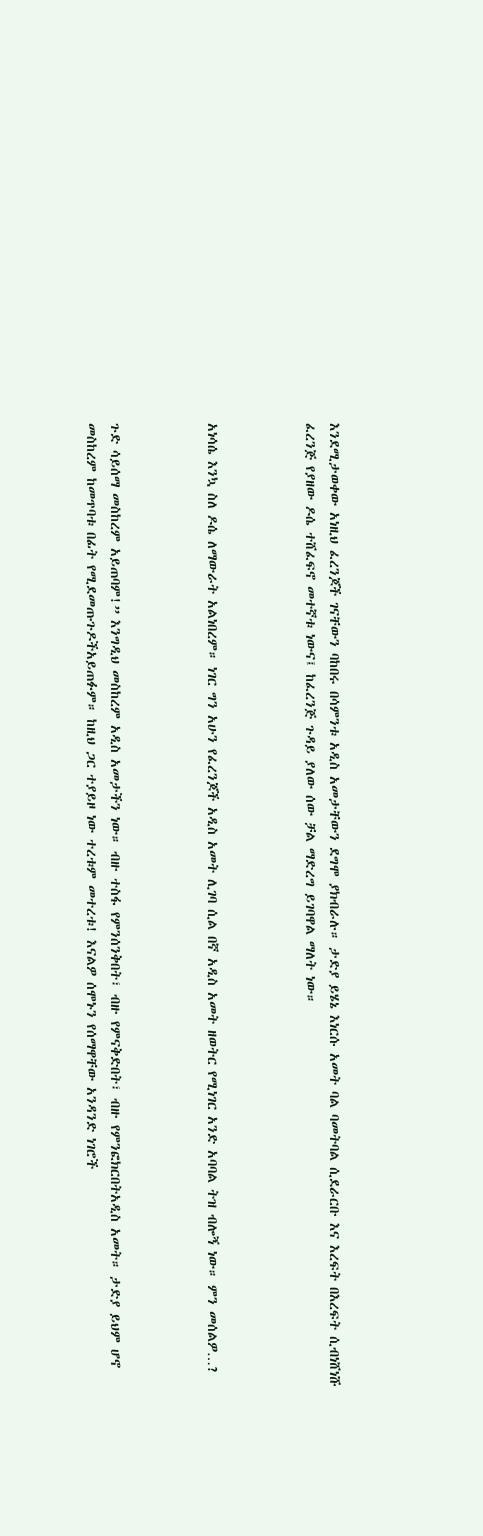እንደሚታወቀው አነዚህ ፈረንጆች ገናቸውን ባከበሩ በሳምንቱ አዲስ አመታቸውን ደግሞ ያክብራሉ። ታድያ ይሄኔ እነርሱ አመት ባል ባመትባል ሲደራርቡ እና እረፍት በእረፍት ሲብነሸነሹ ፈረንጅ የያዘው ዶሴ ተሸፈፍኖ መተኛቱ ነውና፤ ከፈረንጅ ጉዳይ ያለው ሰው ቻል ማድረግ ይገባዋል ማለት ነው።



አነሳሴ እንኳ ስለ ዶሴ ለማውራት አልነበረም። ነገር ግን አሁን የፈረንጆች አዲስ አመት ሊገባ ሲል በኛ አዲስ አመት ዘወትር የሚነገር አንድ አባባል ትዝ ብሎኝ ነው። ምን መሰልዎ…?



ጉድ ሳይሰማ መስከረም አይጠባም!” እንግዲህ መስከረም አዲስ አመታችን ነው። ብዙ ተስፋ የምንሰንቅበት፣ ብዙ የምናቅድበት፣ ብዙ የምንፎክርበትአዲስ አመት። ታድያ ይህም ሆኖ መስከረም ከመጥባቱ በፊት የሚደመጡጉዶችአይጠፉም። ከዚህ ጋር ተያይዞ ነው ተረቱም መተረቱ! እናልዎ ሰሞኑን የሰማዋቸው አንዳንድ ነገሮች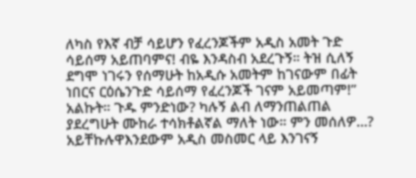ለካስ የእኛ ብቻ ሳይሆን የፈረንጆችም አዲስ አመት ጉድ ሳይሰማ አይጠባምና! ብዬ እንዳስብ አደረጉኝ። ትዝ ሲለኝ ደግሞ ነገሩን የሰማሁት ከአዲሱ አመትም ከገናውም በፊት ነበርና ርዕሴንጉድ ሳይሰማ የፈረንጆች ገናም አይመጣም!” አልኩት። ጉዱ ምንድነው? ካሉኝ ልብ ለማንጠልጠል ያደረግሁት ሙከራ ተሳክቶልኛል ማለት ነው። ምን መሰለዎ…? አይቸኩሉዋእንደውም አዲስ መስመር ላይ እንገናኝ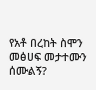የአቶ በረከት ስሞን መፅሀፍ መታተሙን ሰሙልኝ?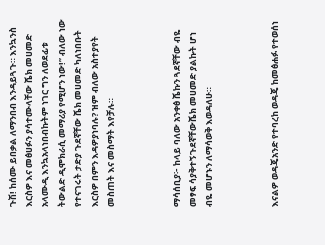ጉሽ! ከሰሙ ይበቃል ለማንበብ እንዳይጓጉ። እንኳንስ እርስዎ እና መፅሀፉን ያሳተሙላቸው ሼክ መሀመድ አላሙዲ እንኳአላነበብኩትም ነገር ግን ለወደፊቱ ትውልድ ዲሞክራሲ መማሪያ የሚሆን ነው!” ብለው ነው የተናገሩት ታድያ ጉደኛቸው ሼክ መሀመድ ካለነበቡት እርስዎ በምን እዳዎያነባሉ? ዝም ብለው አስተያየት መስጠት እና መስማት እየቻሉ።



ማሳሰቢያ፦ ከላይ ባለው አንቀፅ ሼኩን ጓደኛቸው ብዬ መፃፍ ሳያቅተኝጉደኛቸውሼክ መሀመድ ያልኩት ሆነ ብዬ መሆኑን ለማሳወቅ እወዳለሁ።



እናልዎ ወዳጄአንድ የተባረከ ወዳጄ ከመፅሐፉ የተወሰነ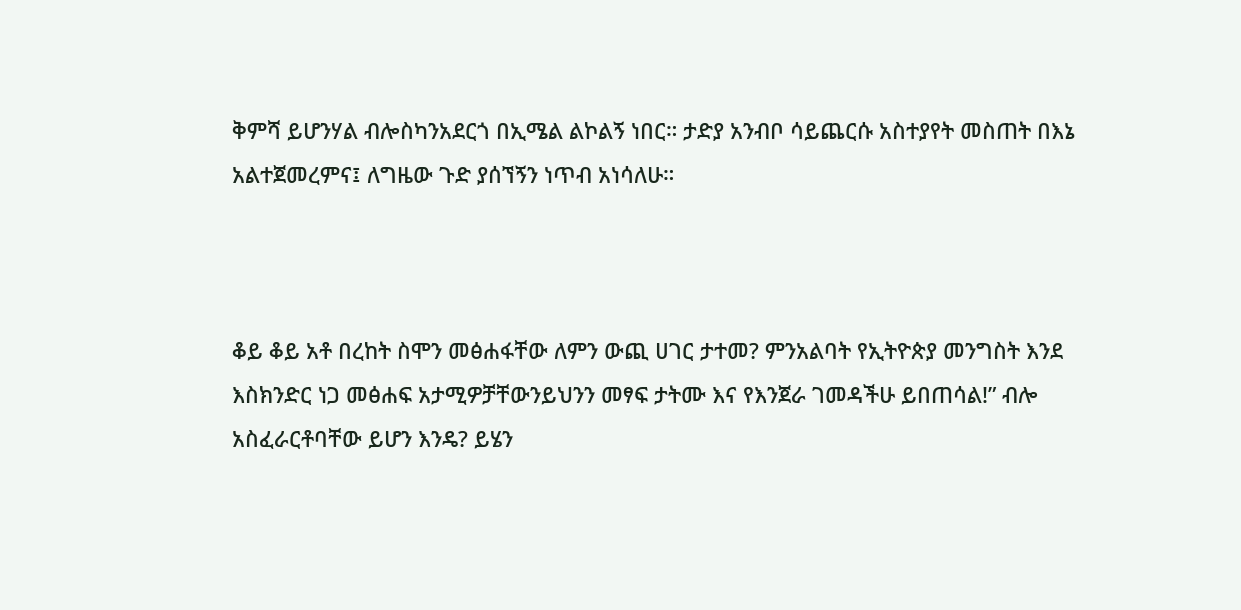ቅምሻ ይሆንሃል ብሎስካንአደርጎ በኢሜል ልኮልኝ ነበር። ታድያ አንብቦ ሳይጨርሱ አስተያየት መስጠት በእኔ አልተጀመረምና፤ ለግዜው ጉድ ያሰኘኝን ነጥብ አነሳለሁ።



ቆይ ቆይ አቶ በረከት ስሞን መፅሐፋቸው ለምን ውጪ ሀገር ታተመ? ምንአልባት የኢትዮጵያ መንግስት እንደ እስክንድር ነጋ መፅሐፍ አታሚዎቻቸውንይህንን መፃፍ ታትሙ እና የእንጀራ ገመዳችሁ ይበጠሳል!” ብሎ አስፈራርቶባቸው ይሆን እንዴ? ይሄን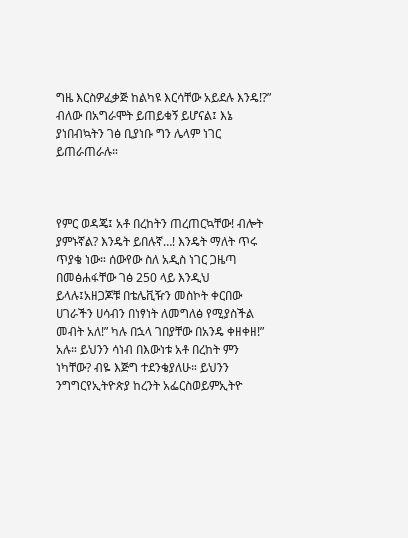ግዜ እርስዎፈቃጅ ከልካዩ እርሳቸው አይደሉ እንዴ!?” ብለው በአግራሞት ይጠይቁኝ ይሆናል፤ እኔ ያነበብኳትን ገፅ ቢያነቡ ግን ሌላም ነገር ይጠራጠራሉ።



የምር ወዳጄ፤ አቶ በረከትን ጠረጠርኳቸው! ብሎት ያምኑኛል? እንዴት ይበሉኛ…! እንዴት ማለት ጥሩ ጥያቄ ነው። ሰውየው ስለ አዲስ ነገር ጋዜጣ በመፅሐፋቸው ገፅ 250 ላይ እንዲህ ይላሉ፤አዘጋጆቹ በቴሌቪዥን መስኮት ቀርበው ሀገራችን ሀሳብን በነፃነት ለመግለፅ የሚያስችል መብት አለ!” ካሉ በኋላ ገበያቸው በአንዴ ቀዘቀዘ!” አሉ። ይህንን ሳነብ በእውነቱ አቶ በረከት ምን ነካቸው? ብዬ እጅግ ተደንቄያለሁ። ይህንን ንግግርየኢትዮጵያ ከረንት አፌርስወይምኢትዮ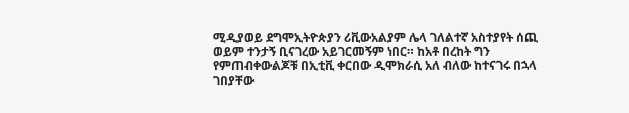ሚዲያወይ ደግሞኢትዮጵያን ሪቪውአልያም ሌላ ገለልተኛ አስተያየት ሰጪ ወይም ተንታኝ ቢናገረው አይገርመኝም ነበር። ከአቶ በረከት ግን የምጠብቀውልጆቹ በኢቲቪ ቀርበው ዲሞክራሲ አለ ብለው ከተናገሩ በኋላ ገበያቸው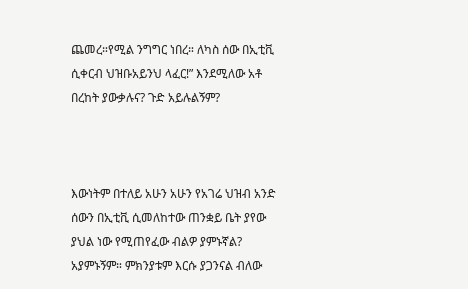ጨመረ።የሚል ንግግር ነበረ። ለካስ ሰው በኢቲቪ ሲቀርብ ህዝቡአይንህ ላፈር!” እንደሚለው አቶ በረከት ያውቃሉና? ጉድ አይሉልኝም?



እውነትም በተለይ አሁን አሁን የአገሬ ህዝብ አንድ ሰውን በኢቲቪ ሲመለከተው ጠንቋይ ቤት ያየው ያህል ነው የሚጠየፈው ብልዎ ያምኑኛል? አያምኑኝም። ምክንያቱም እርሱ ያጋንናል ብለው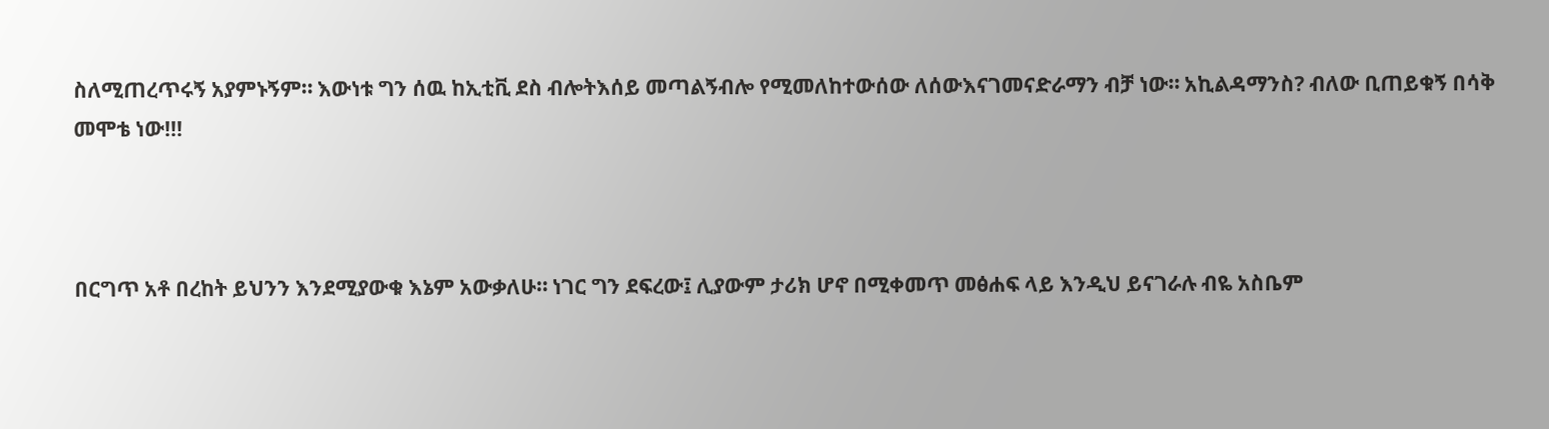ስለሚጠረጥሩኝ አያምኑኝም። እውነቱ ግን ሰዉ ከኢቲቪ ደስ ብሎትእሰይ መጣልኝብሎ የሚመለከተውሰው ለሰውእናገመናድራማን ብቻ ነው። አኪልዳማንስ? ብለው ቢጠይቁኝ በሳቅ መሞቴ ነው!!!



በርግጥ አቶ በረከት ይህንን እንደሚያውቁ እኔም አውቃለሁ። ነገር ግን ደፍረው፤ ሊያውም ታሪክ ሆኖ በሚቀመጥ መፅሐፍ ላይ እንዲህ ይናገራሉ ብዬ አስቤም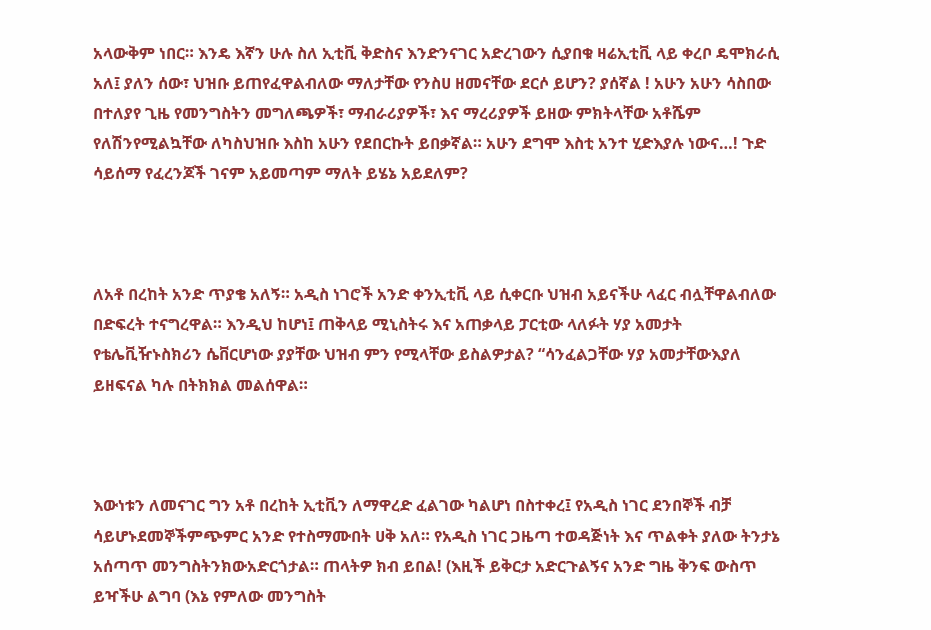አላውቅም ነበር። እንዴ እኛን ሁሉ ስለ ኢቲቪ ቅድስና እንድንናገር አድረገውን ሲያበቁ ዛሬኢቲቪ ላይ ቀረቦ ዴሞክራሲ አለ፤ ያለን ሰው፣ ህዝቡ ይጠየፈዋልብለው ማለታቸው የንስሀ ዘመናቸው ደርሶ ይሆን? ያሰኛል ! አሁን አሁን ሳስበው በተለያየ ጊዜ የመንግስትን መግለጫዎች፣ ማብራሪያዎች፣ እና ማረሪያዎች ይዘው ምክትላቸው አቶሼም የለሽንየሚልኳቸው ለካስህዝቡ እስከ አሁን የደበርኩት ይበቃኛል። አሁን ደግሞ እስቲ አንተ ሂድእያሉ ነውና…! ጉድ ሳይሰማ የፈረንጆች ገናም አይመጣም ማለት ይሄኔ አይደለም?



ለአቶ በረከት አንድ ጥያቄ አለኝ። አዲስ ነገሮች አንድ ቀንኢቲቪ ላይ ሲቀርቡ ህዝብ አይናችሁ ላፈር ብሏቸዋልብለው በድፍረት ተናግረዋል። እንዲህ ከሆነ፤ ጠቅላይ ሚኒስትሩ እና አጠቃላይ ፓርቲው ላለፉት ሃያ አመታት የቴሌቪዥኑስክሪን ሴቨርሆነው ያያቸው ህዝብ ምን የሚላቸው ይስልዎታል? “ሳንፈልጋቸው ሃያ አመታቸውእያለ ይዘፍናል ካሉ በትክክል መልሰዋል።



እውነቱን ለመናገር ግን አቶ በረከት ኢቲቪን ለማዋረድ ፈልገው ካልሆነ በስተቀረ፤ የአዲስ ነገር ደንበኞች ብቻ ሳይሆኑደመኞችምጭምር አንድ የተስማሙበት ሀቅ አለ። የአዲስ ነገር ጋዜጣ ተወዳጅነት እና ጥልቀት ያለው ትንታኔ አሰጣጥ መንግስትንክውአድርጎታል። ጠላትዎ ክብ ይበል! (እዚች ይቅርታ አድርጉልኝና አንድ ግዜ ቅንፍ ውስጥ ይዣችሁ ልግባ (እኔ የምለው መንግስት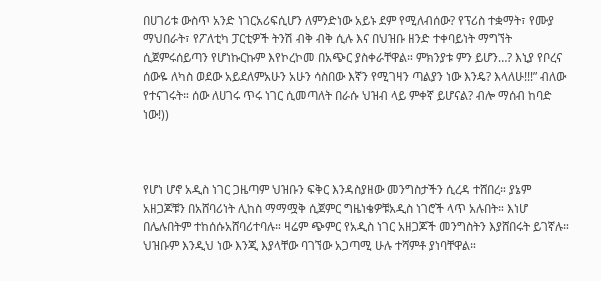በሀገሪቱ ውስጥ አንድ ነገርአሪፍሲሆን ለምንድነው አይኑ ደም የሚለብሰው? የፕሪስ ተቋማት፣ የሙያ ማህበራት፣ የፖለቲካ ፓርቲዎች ትንሽ ብቅ ብቅ ሲሉ እና በህዝቡ ዘንድ ተቀባይነት ማግኘት ሲጀምሩሰይጣን የሆነኩርኩም እየኮረኮመ በአጭር ያስቀራቸዋል። ምክንያቱ ምን ይሆን…? እኒያ የቦረና ሰውዬ ለካስ ወደው አይደለምአሁን አሁን ሳስበው እኛን የሚገዛን ጣልያን ነው እንዴ? እላለሁ!!!” ብለው የተናገሩት። ሰው ለሀገሩ ጥሩ ነገር ሲመጣለት በራሱ ህዝብ ላይ ምቀኛ ይሆናል? ብሎ ማሰብ ከባድ ነው!))



የሆነ ሆኖ አዲስ ነገር ጋዜጣም ህዝቡን ፍቅር እንዳስያዘው መንግስታችን ሲረዳ ተሸበረ። ያኔም አዘጋጆቹን በአሸባሪነት ሊከስ ማማሟቅ ሲጀምር ግዜነቄዎቹአዲስ ነገሮች ላጥ አሉበት። እነሆ በሌሉበትም ተከሰሱአሸባሪተባሉ። ዛሬም ጭምር የአዲስ ነገር አዘጋጆች መንግስትን እያሸበሩት ይገኛሉ። ህዝቡም እንዲህ ነው እንጂ እያላቸው ባገኘው አጋጣሚ ሁሉ ተሻምቶ ያነባቸዋል።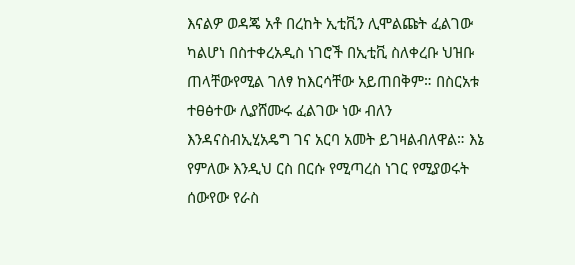እናልዎ ወዳጄ አቶ በረከት ኢቲቪን ሊሞልጩት ፈልገው ካልሆነ በስተቀረአዲስ ነገሮች በኢቲቪ ስለቀረቡ ህዝቡ ጠላቸውየሚል ገለፃ ከእርሳቸው አይጠበቅም። በስርአቱ ተፀፅተው ሊያሸሙሩ ፈልገው ነው ብለን እንዳናስብኢሂአዴግ ገና አርባ አመት ይገዛልብለዋል። እኔ የምለው እንዲህ ርስ በርሱ የሚጣረስ ነገር የሚያወሩት ሰውየው የራስ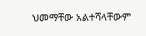ህመማቸው አልተሻላቸውም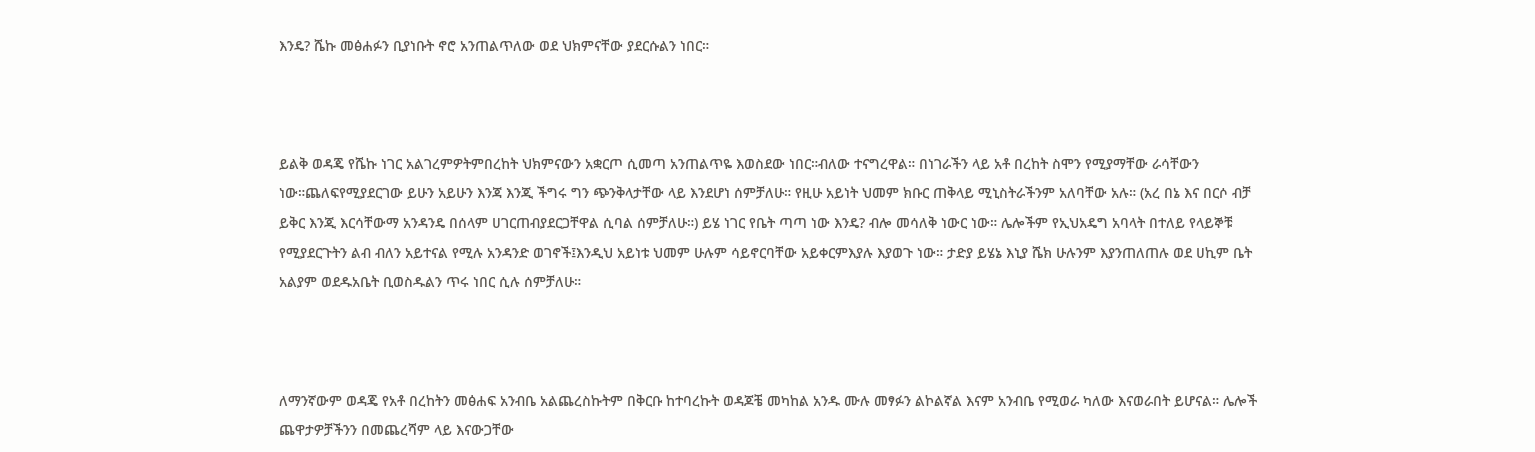እንዴ? ሼኩ መፅሐፉን ቢያነቡት ኖሮ አንጠልጥለው ወደ ህክምናቸው ያደርሱልን ነበር።



ይልቅ ወዳጄ የሼኩ ነገር አልገረምዎትምበረከት ህክምናውን አቋርጦ ሲመጣ አንጠልጥዬ እወስደው ነበር።ብለው ተናግረዋል። በነገራችን ላይ አቶ በረከት ስሞን የሚያማቸው ራሳቸውን ነው።ጨለፍየሚያደርገው ይሁን አይሁን እንጃ እንጂ ችግሩ ግን ጭንቅላታቸው ላይ እንደሆነ ሰምቻለሁ። የዚሁ አይነት ህመም ክቡር ጠቅላይ ሚኒስትራችንም አለባቸው አሉ። (አረ በኔ እና በርሶ ብቻ ይቅር እንጂ እርሳቸውማ አንዳንዴ በሰላም ሀገርጠብያደርጋቸዋል ሲባል ሰምቻለሁ።) ይሄ ነገር የቤት ጣጣ ነው እንዴ? ብሎ መሳለቅ ነውር ነው። ሌሎችም የኢህአዴግ አባላት በተለይ የላይኞቹ የሚያደርጉትን ልብ ብለን አይተናል የሚሉ አንዳንድ ወገኖች፤እንዲህ አይነቱ ህመም ሁሉም ሳይኖርባቸው አይቀርምእያሉ እያወጉ ነው። ታድያ ይሄኔ እኒያ ሼክ ሁሉንም እያንጠለጠሉ ወደ ሀኪም ቤት አልያም ወደዱአቤት ቢወስዱልን ጥሩ ነበር ሲሉ ሰምቻለሁ።



ለማንኛውም ወዳጄ የአቶ በረከትን መፅሐፍ አንብቤ አልጨረስኩትም በቅርቡ ከተባረኩት ወዳጆቼ መካከል አንዱ ሙሉ መፃፉን ልኮልኛል እናም አንብቤ የሚወራ ካለው እናወራበት ይሆናል። ሌሎች ጨዋታዎቻችንን በመጨረሻም ላይ እናውጋቸው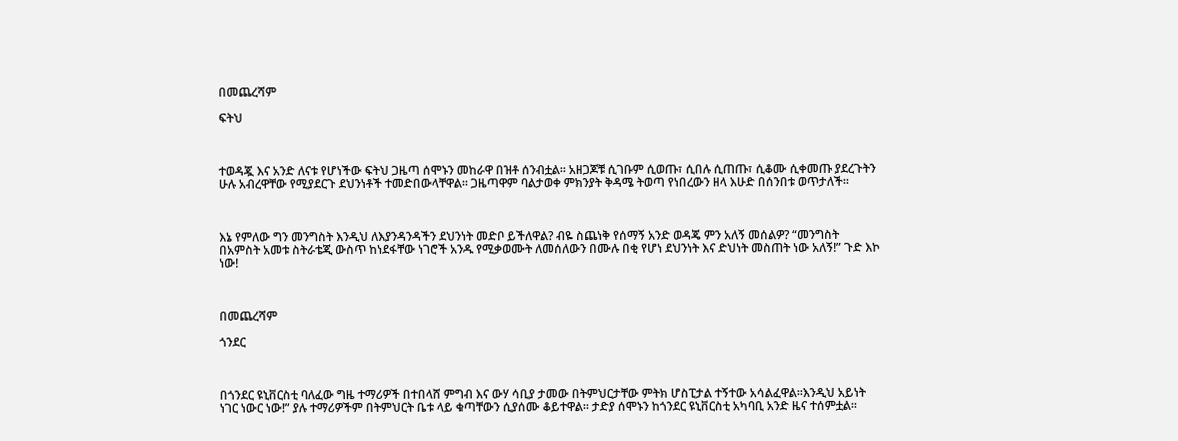በመጨረሻም

ፍትህ



ተወዳጇ እና አንድ ለናቱ የሆነችው ፍትህ ጋዜጣ ሰሞኑን መከራዋ በዝቶ ሰንብቷል። አዘጋጆቹ ሲገቡም ሲወጡ፣ ሲበሉ ሲጠጡ፣ ሲቆሙ ሲቀመጡ ያደረጉትን ሁሉ አብረዋቸው የሚያደርጉ ደህንነቶች ተመድበውላቸዋል። ጋዜጣዋም ባልታወቀ ምክንያት ቅዳሜ ትወጣ የነበረውን ዘላ እሁድ በሰንበቱ ወጥታለች።



እኔ የምለው ግን መንግስት እንዲህ ለእያንዳንዳችን ደህንነት መድቦ ይችለዋል? ብዬ ስጨነቅ የሰማኝ አንድ ወዳጄ ምን አለኝ መሰልዎ? “መንግስት በአምስት አመቱ ስትራቴጂ ውስጥ ከነደፋቸው ነገሮች አንዱ የሚቃወሙት ለመሰለውን በሙሉ በቂ የሆነ ደህንነት እና ድህነት መስጠት ነው አለኝ!” ጉድ እኮ ነው!



በመጨረሻም

ጎንደር



በጎንደር ዩኒቨርስቲ ባለፈው ግዜ ተማሪዎች በተበላሸ ምግብ እና ውሃ ሳቢያ ታመው በትምህርታቸው ምትክ ሆስፒታል ተኝተው አሳልፈዋል።እንዲህ አይነት ነገር ነውር ነው!” ያሉ ተማሪዎችም በትምህርት ቤቱ ላይ ቁጣቸውን ሲያሰሙ ቆይተዋል። ታድያ ሰሞኑን ከጎንደር ዩኒቨርስቲ አካባቢ አንድ ዜና ተሰምቷል።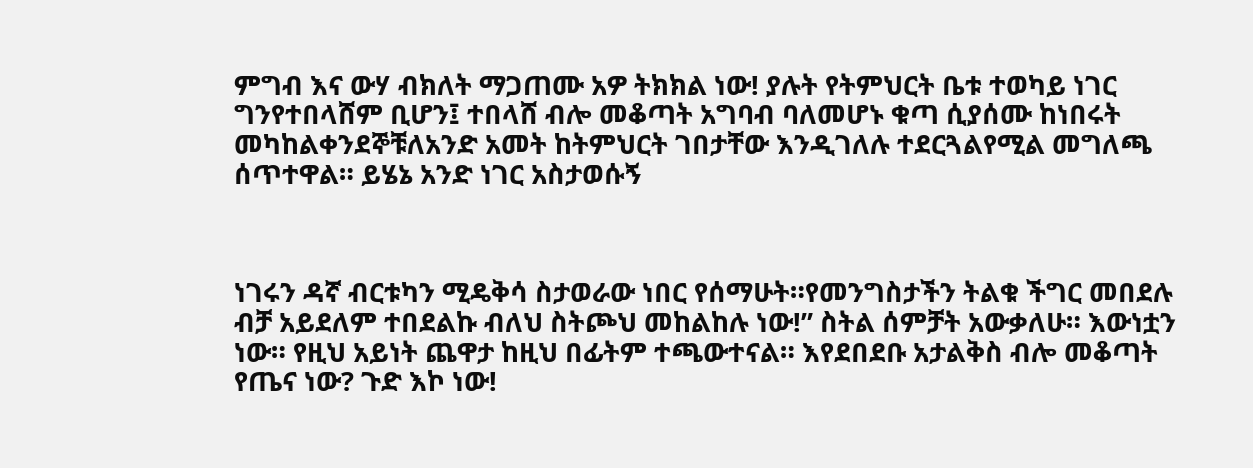ምግብ እና ውሃ ብክለት ማጋጠሙ አዎ ትክክል ነው! ያሉት የትምህርት ቤቱ ተወካይ ነገር ግንየተበላሸም ቢሆን፤ ተበላሸ ብሎ መቆጣት አግባብ ባለመሆኑ ቁጣ ሲያሰሙ ከነበሩት መካከልቀንደኞቹለአንድ አመት ከትምህርት ገበታቸው እንዲገለሉ ተደርጓልየሚል መግለጫ ሰጥተዋል። ይሄኔ አንድ ነገር አስታወሱኝ



ነገሩን ዳኛ ብርቱካን ሚዴቅሳ ስታወራው ነበር የሰማሁት።የመንግስታችን ትልቁ ችግር መበደሉ ብቻ አይደለም ተበደልኩ ብለህ ስትጮህ መከልከሉ ነው!” ስትል ሰምቻት አውቃለሁ። እውነቷን ነው። የዚህ አይነት ጨዋታ ከዚህ በፊትም ተጫውተናል። እየደበደቡ አታልቅስ ብሎ መቆጣት የጤና ነው? ጉድ እኮ ነው!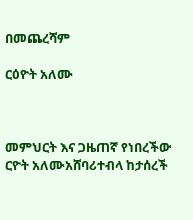በመጨረሻም

ርዕዮት አለሙ



መምህርት እና ጋዜጠኛ የነበረችው ርዮት አለሙአሸባሪተብላ ከታሰረች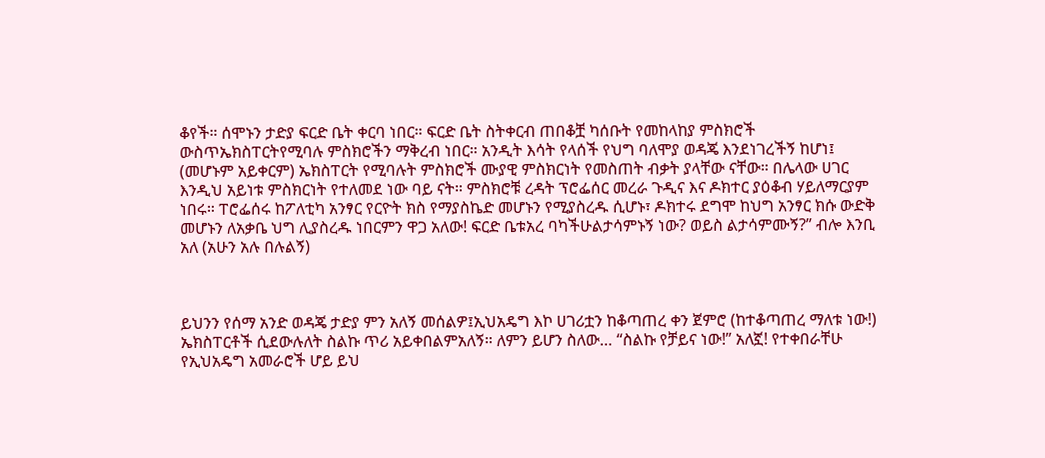ቆየች። ሰሞኑን ታድያ ፍርድ ቤት ቀርባ ነበር። ፍርድ ቤት ስትቀርብ ጠበቆቿ ካሰቡት የመከላከያ ምስክሮች ውስጥኤክስፐርትየሚባሉ ምስክሮችን ማቅረብ ነበር። አንዲት እሳት የላሰች የህግ ባለሞያ ወዳጄ እንደነገረችኝ ከሆነ፤ (መሆኑም አይቀርም) ኤክስፐርት የሚባሉት ምስክሮች ሙያዊ ምስክርነት የመስጠት ብቃት ያላቸው ናቸው። በሌላው ሀገር እንዲህ አይነቱ ምስክርነት የተለመደ ነው ባይ ናት። ምስክሮቹ ረዳት ፕሮፌሰር መረራ ጉዲና እና ዶክተር ያዕቆብ ሃይለማርያም ነበሩ። ፐሮፌሰሩ ከፖለቲካ አንፃር የርዮት ክስ የማያስኬድ መሆኑን የሚያስረዱ ሲሆኑ፣ ዶክተሩ ደግሞ ከህግ አንፃር ክሱ ውድቅ መሆኑን ለአቃቤ ህግ ሊያስረዱ ነበርምን ዋጋ አለው! ፍርድ ቤቱአረ ባካችሁልታሳምኑኝ ነው? ወይስ ልታሳምሙኝ?” ብሎ እንቢ አለ (አሁን አሉ በሉልኝ)



ይህንን የሰማ አንድ ወዳጄ ታድያ ምን አለኝ መሰልዎ፤ኢህአዴግ እኮ ሀገሪቷን ከቆጣጠረ ቀን ጀምሮ (ከተቆጣጠረ ማለቱ ነው!) ኤክስፐርቶች ሲደውሉለት ስልኩ ጥሪ አይቀበልምአለኝ። ለምን ይሆን ስለው… “ስልኩ የቻይና ነው!” አለኟ! የተቀበራቸሁ የኢህአዴግ አመራሮች ሆይ ይህ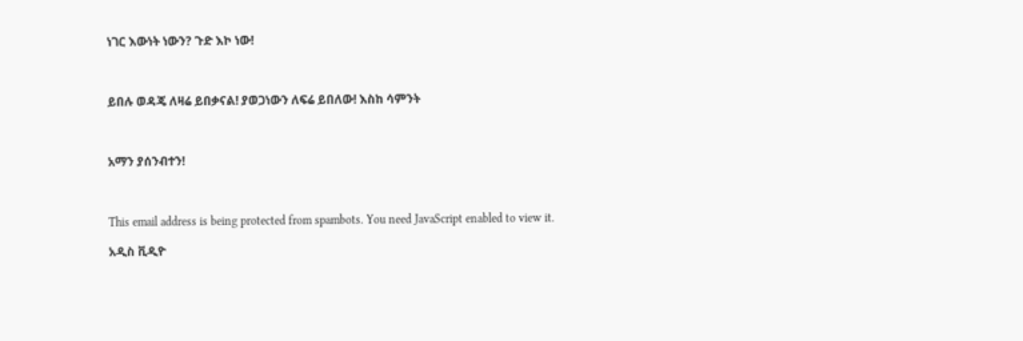ነገር እውነት ነውን? ጉድ እኮ ነው!



ይበሉ ወዳጄ ለዛሬ ይበቃናል! ያወጋነውን ለፍሬ ይበለው! እስከ ሳምንት



አማን ያሰንብተን!



This email address is being protected from spambots. You need JavaScript enabled to view it.

አዲስ ቪዲዮ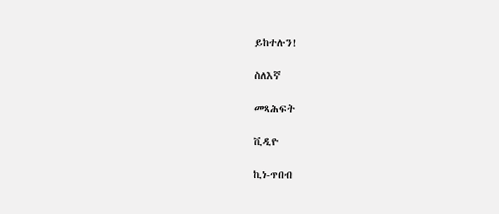ይከተሉን!

ስለእኛ

መጻሕፍት

ቪዲዮ

ኪነ-ጥበብ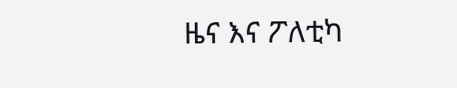ዜና እና ፖለቲካ